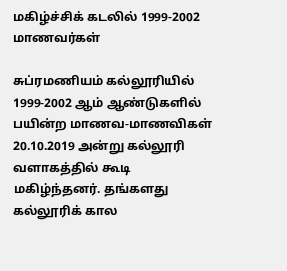மகிழ்ச்சிக் கடலில் 1999-2002 மாணவர்கள்

சுப்ரமணியம் கல்லூரியில் 1999-2002 ஆம் ஆண்டுகளில் பயின்ற மாணவ-மாணவிகள் 20.10.2019 அன்று கல்லூரி வளாகத்தில் கூடி மகிழ்ந்தனர். தங்களது கல்லூரிக் கால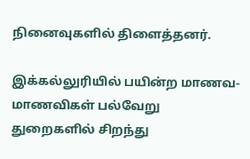நினைவுகளில் திளைத்தனர்.

இக்கல்லுரியில் பயின்ற மாணவ-மாணவிகள் பல்வேறு துறைகளில் சிறந்து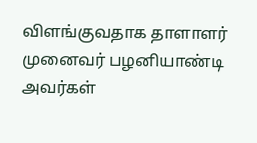விளங்குவதாக தாளாளர் முனைவர் பழனியாண்டி அவர்கள்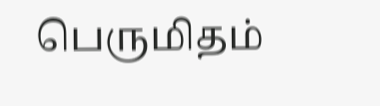பெருமிதம்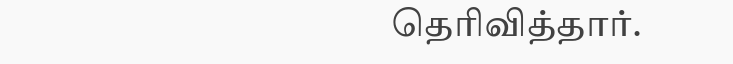தெரிவித்தார்.